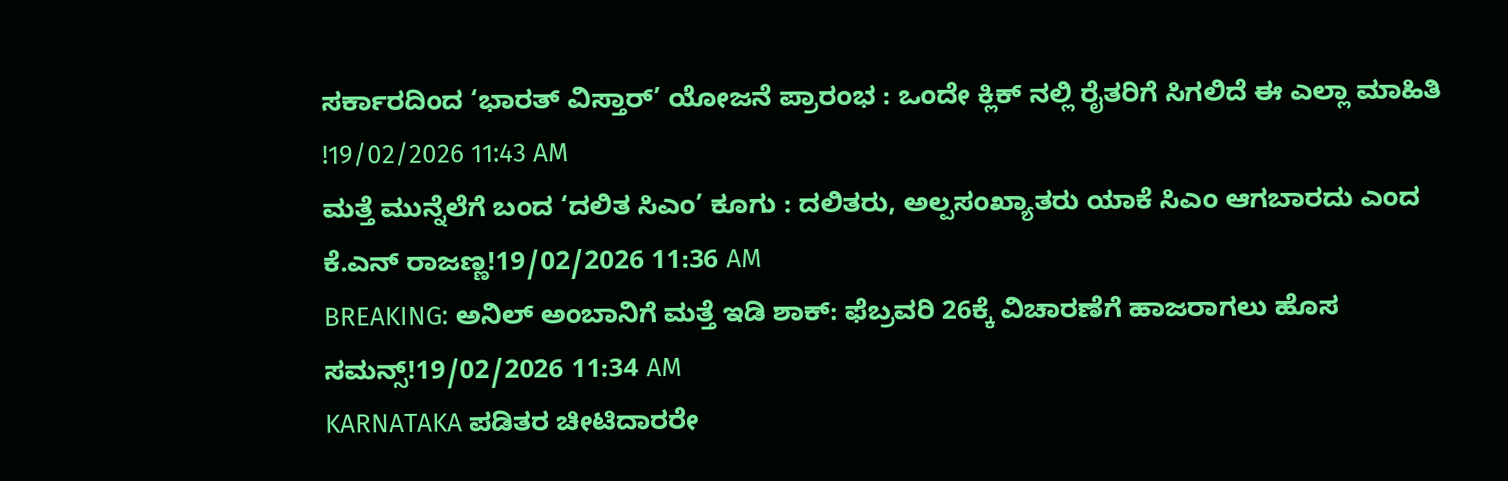ಸರ್ಕಾರದಿಂದ ‘ಭಾರತ್ ವಿಸ್ತಾರ್’ ಯೋಜನೆ ಪ್ರಾರಂಭ : ಒಂದೇ ಕ್ಲಿಕ್ ನಲ್ಲಿ ರೈತರಿಗೆ ಸಿಗಲಿದೆ ಈ ಎಲ್ಲಾ ಮಾಹಿತಿ !19/02/2026 11:43 AM
ಮತ್ತೆ ಮುನ್ನೆಲೆಗೆ ಬಂದ ‘ದಲಿತ ಸಿಎಂ’ ಕೂಗು : ದಲಿತರು, ಅಲ್ಪಸಂಖ್ಯಾತರು ಯಾಕೆ ಸಿಎಂ ಆಗಬಾರದು ಎಂದ ಕೆ.ಎನ್ ರಾಜಣ್ಣ!19/02/2026 11:36 AM
BREAKING: ಅನಿಲ್ ಅಂಬಾನಿಗೆ ಮತ್ತೆ ಇಡಿ ಶಾಕ್: ಫೆಬ್ರವರಿ 26ಕ್ಕೆ ವಿಚಾರಣೆಗೆ ಹಾಜರಾಗಲು ಹೊಸ ಸಮನ್ಸ್!19/02/2026 11:34 AM
KARNATAKA ಪಡಿತರ ಚೀಟಿದಾರರೇ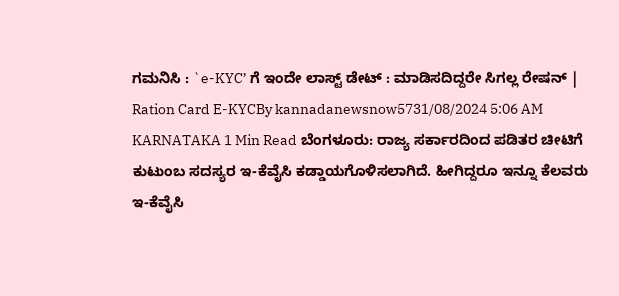ಗಮನಿಸಿ : `e-KYC’ ಗೆ ಇಂದೇ ಲಾಸ್ಟ್ ಡೇಟ್ : ಮಾಡಿಸದಿದ್ದರೇ ಸಿಗಲ್ಲ ರೇಷನ್ | Ration Card E-KYCBy kannadanewsnow5731/08/2024 5:06 AM KARNATAKA 1 Min Read ಬೆಂಗಳೂರು: ರಾಜ್ಯ ಸರ್ಕಾರದಿಂದ ಪಡಿತರ ಚೀಟಿಗೆ ಕುಟುಂಬ ಸದಸ್ಯರ ಇ-ಕೆವೈಸಿ ಕಡ್ಡಾಯಗೊಳಿಸಲಾಗಿದೆ. ಹೀಗಿದ್ದರೂ ಇನ್ನೂ ಕೆಲವರು ಇ-ಕೆವೈಸಿ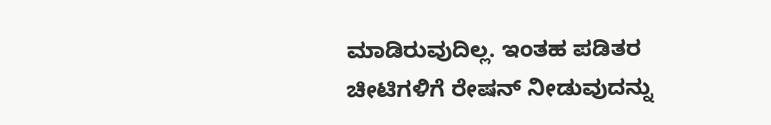ಮಾಡಿರುವುದಿಲ್ಲ. ಇಂತಹ ಪಡಿತರ ಚೀಟಿಗಳಿಗೆ ರೇಷನ್ ನೀಡುವುದನ್ನು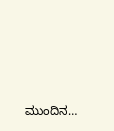ಮುಂದಿನ…